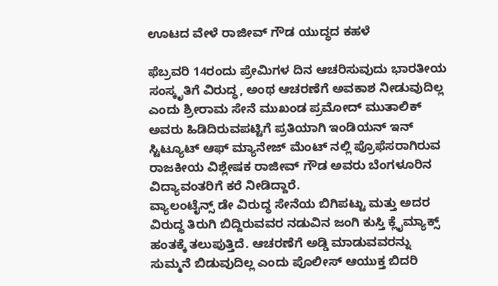ಊಟದ ವೇಳೆ ರಾಜೀವ್ ಗೌಡ ಯುದ್ಧದ ಕಹಳೆ

ಫೆಬ್ರವರಿ 14ರಂದು ಪ್ರೇಮಿಗಳ ದಿನ ಆಚರಿಸುವುದು ಭಾರತೀಯ ಸಂಸ್ಕೃತಿಗೆ ವಿರುದ್ಧ, ಅಂಥ ಆಚರಣೆಗೆ ಅವಕಾಶ ನೀಡುವುದಿಲ್ಲ ಎಂದು ಶ್ರೀರಾಮ ಸೇನೆ ಮುಖಂಡ ಪ್ರಮೋದ್ ಮುತಾಲಿಕ್ ಅವರು ಹಿಡಿದಿರುವಪಟ್ಟಿಗೆ ಪ್ರತಿಯಾಗಿ ಇಂಡಿಯನ್ ಇನ್ ಸ್ಟಿಟ್ಯೂಟ್ ಆಫ್ ಮ್ಯಾನೇಜ್ ಮೆಂಟ್ ನಲ್ಲಿ ಪ್ರೊಫೆಸರಾಗಿರುವ ರಾಜಕೀಯ ವಿಶ್ಲೇಷಕ ರಾಜೀವ್ ಗೌಡ ಅವರು ಬೆಂಗಳೂರಿನ ವಿದ್ಯಾವಂತರಿಗೆ ಕರೆ ನೀಡಿದ್ದಾರೆ.
ವ್ಯಾಲಂಟೈನ್ಸ್ ಡೇ ವಿರುದ್ಧ ಸೇನೆಯ ಬಿಗಿಪಟ್ಟು ಮತ್ತು ಅದರ ವಿರುದ್ಧ ತಿರುಗಿ ಬಿದ್ದಿರುವವರ ನಡುವಿನ ಜಂಗಿ ಕುಸ್ತಿ ಕ್ಲೈಮ್ಯಾಕ್ಸ್ ಹಂತಕ್ಕೆ ತಲುಪುತ್ತಿದೆ. ಆಚರಣೆಗೆ ಅಡ್ಡಿ ಮಾಡುವವರನ್ನು ಸುಮ್ಮನೆ ಬಿಡುವುದಿಲ್ಲ ಎಂದು ಪೊಲೀಸ್ ಆಯುಕ್ತ ಬಿದರಿ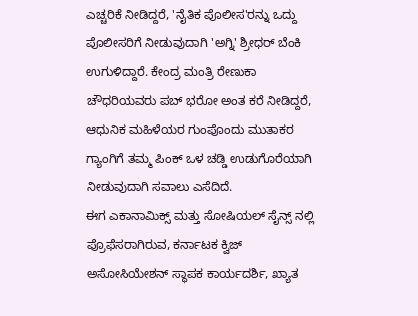ಎಚ್ಚರಿಕೆ ನೀಡಿದ್ದರೆ, 'ನೈತಿಕ ಪೊಲೀಸ'ರನ್ನು ಒದ್ದು ಪೊಲೀಸರಿಗೆ ನೀಡುವುದಾಗಿ 'ಅಗ್ನಿ' ಶ್ರೀಧರ್ ಬೆಂಕಿ ಉಗುಳಿದ್ದಾರೆ. ಕೇಂದ್ರ ಮಂತ್ರಿ ರೇಣುಕಾ ಚೌಧರಿಯವರು ಪಬ್ ಭರೋ ಅಂತ ಕರೆ ನೀಡಿದ್ದರೆ, ಆಧುನಿಕ ಮಹಿಳೆಯರ ಗುಂಪೊಂದು ಮುತಾಕರ ಗ್ಯಾಂಗಿಗೆ ತಮ್ಮ ಪಿಂಕ್ ಒಳ ಚಡ್ಡಿ ಉಡುಗೊರೆಯಾಗಿ ನೀಡುವುದಾಗಿ ಸವಾಲು ಎಸೆದಿದೆ.
ಈಗ ಎಕಾನಾಮಿಕ್ಸ್ ಮತ್ತು ಸೋಷಿಯಲ್ ಸೈನ್ಸ್ ನಲ್ಲಿ ಪ್ರೊಫೆಸರಾಗಿರುವ, ಕರ್ನಾಟಕ ಕ್ವಿಜ್ ಅಸೋಸಿಯೇಶನ್ ಸ್ಥಾಪಕ ಕಾರ್ಯದರ್ಶಿ, ಖ್ಯಾತ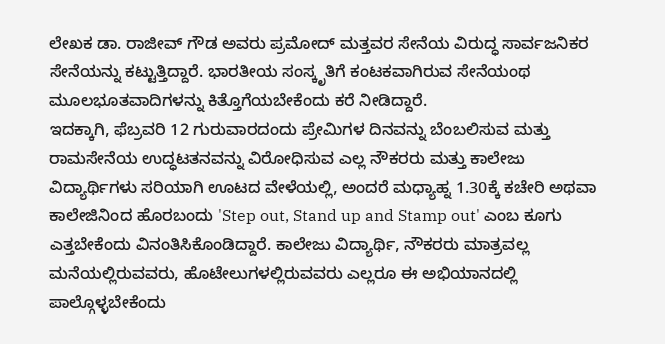ಲೇಖಕ ಡಾ. ರಾಜೀವ್ ಗೌಡ ಅವರು ಪ್ರಮೋದ್ ಮತ್ತವರ ಸೇನೆಯ ವಿರುದ್ಧ ಸಾರ್ವಜನಿಕರ ಸೇನೆಯನ್ನು ಕಟ್ಟುತ್ತಿದ್ದಾರೆ. ಭಾರತೀಯ ಸಂಸ್ಕೃತಿಗೆ ಕಂಟಕವಾಗಿರುವ ಸೇನೆಯಂಥ ಮೂಲಭೂತವಾದಿಗಳನ್ನು ಕಿತ್ತೊಗೆಯಬೇಕೆಂದು ಕರೆ ನೀಡಿದ್ದಾರೆ.
ಇದಕ್ಕಾಗಿ, ಫೆಬ್ರವರಿ 12 ಗುರುವಾರದಂದು ಪ್ರೇಮಿಗಳ ದಿನವನ್ನು ಬೆಂಬಲಿಸುವ ಮತ್ತು ರಾಮಸೇನೆಯ ಉದ್ಧಟತನವನ್ನು ವಿರೋಧಿಸುವ ಎಲ್ಲ ನೌಕರರು ಮತ್ತು ಕಾಲೇಜು ವಿದ್ಯಾರ್ಥಿಗಳು ಸರಿಯಾಗಿ ಊಟದ ವೇಳೆಯಲ್ಲಿ, ಅಂದರೆ ಮಧ್ಯಾಹ್ನ 1.30ಕ್ಕೆ ಕಚೇರಿ ಅಥವಾ ಕಾಲೇಜಿನಿಂದ ಹೊರಬಂದು 'Step out, Stand up and Stamp out' ಎಂಬ ಕೂಗು ಎತ್ತಬೇಕೆಂದು ವಿನಂತಿಸಿಕೊಂಡಿದ್ದಾರೆ. ಕಾಲೇಜು ವಿದ್ಯಾರ್ಥಿ, ನೌಕರರು ಮಾತ್ರವಲ್ಲ ಮನೆಯಲ್ಲಿರುವವರು, ಹೊಟೇಲುಗಳಲ್ಲಿರುವವರು ಎಲ್ಲರೂ ಈ ಅಭಿಯಾನದಲ್ಲಿ ಪಾಲ್ಗೊಳ್ಳಬೇಕೆಂದು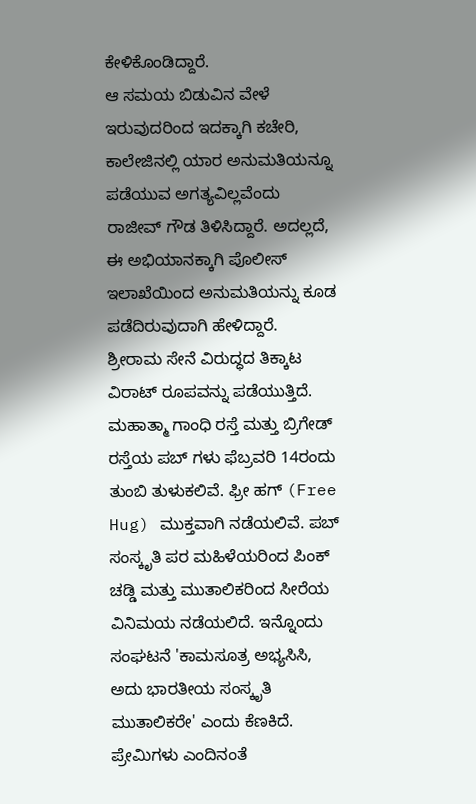ಕೇಳಿಕೊಂಡಿದ್ದಾರೆ.
ಆ ಸಮಯ ಬಿಡುವಿನ ವೇಳೆ ಇರುವುದರಿಂದ ಇದಕ್ಕಾಗಿ ಕಚೇರಿ, ಕಾಲೇಜಿನಲ್ಲಿ ಯಾರ ಅನುಮತಿಯನ್ನೂ ಪಡೆಯುವ ಅಗತ್ಯವಿಲ್ಲವೆಂದು ರಾಜೀವ್ ಗೌಡ ತಿಳಿಸಿದ್ದಾರೆ. ಅದಲ್ಲದೆ, ಈ ಅಭಿಯಾನಕ್ಕಾಗಿ ಪೊಲೀಸ್ ಇಲಾಖೆಯಿಂದ ಅನುಮತಿಯನ್ನು ಕೂಡ ಪಡೆದಿರುವುದಾಗಿ ಹೇಳಿದ್ದಾರೆ.
ಶ್ರೀರಾಮ ಸೇನೆ ವಿರುದ್ಧದ ತಿಕ್ಕಾಟ ವಿರಾಟ್ ರೂಪವನ್ನು ಪಡೆಯುತ್ತಿದೆ. ಮಹಾತ್ಮಾ ಗಾಂಧಿ ರಸ್ತೆ ಮತ್ತು ಬ್ರಿಗೇಡ್ ರಸ್ತೆಯ ಪಬ್ ಗಳು ಫೆಬ್ರವರಿ 14ರಂದು ತುಂಬಿ ತುಳುಕಲಿವೆ. ಫ್ರೀ ಹಗ್ (Free Hug) ಮುಕ್ತವಾಗಿ ನಡೆಯಲಿವೆ. ಪಬ್ ಸಂಸ್ಕೃತಿ ಪರ ಮಹಿಳೆಯರಿಂದ ಪಿಂಕ್ ಚಡ್ಡಿ ಮತ್ತು ಮುತಾಲಿಕರಿಂದ ಸೀರೆಯ ವಿನಿಮಯ ನಡೆಯಲಿದೆ. ಇನ್ನೊಂದು ಸಂಘಟನೆ 'ಕಾಮಸೂತ್ರ ಅಭ್ಯಸಿಸಿ, ಅದು ಭಾರತೀಯ ಸಂಸ್ಕೃತಿ ಮುತಾಲಿಕರೇ' ಎಂದು ಕೆಣಕಿದೆ. ಪ್ರೇಮಿಗಳು ಎಂದಿನಂತೆ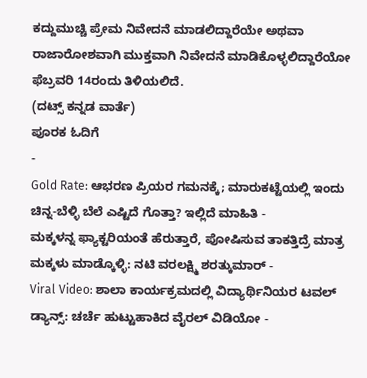ಕದ್ದುಮುಚ್ಚಿ ಪ್ರೇಮ ನಿವೇದನೆ ಮಾಡಲಿದ್ದಾರೆಯೇ ಅಥವಾ ರಾಜಾರೋಶವಾಗಿ ಮುಕ್ತವಾಗಿ ನಿವೇದನೆ ಮಾಡಿಕೊಳ್ಳಲಿದ್ದಾರೆಯೋ ಫೆಬ್ರವರಿ 14ರಂದು ತಿಳಿಯಲಿದೆ.
(ದಟ್ಸ್ ಕನ್ನಡ ವಾರ್ತೆ)
ಪೂರಕ ಓದಿಗೆ
-
Gold Rate: ಆಭರಣ ಪ್ರಿಯರ ಗಮನಕ್ಕೆ; ಮಾರುಕಟ್ಟೆಯಲ್ಲಿ ಇಂದು ಚಿನ್ನ-ಬೆಳ್ಳಿ ಬೆಲೆ ಎಷ್ಟಿದೆ ಗೊತ್ತಾ? ಇಲ್ಲಿದೆ ಮಾಹಿತಿ -
ಮಕ್ಕಳನ್ನ ಫ್ಯಾಕ್ಟರಿಯಂತೆ ಹೆರುತ್ತಾರೆ, ಪೋಷಿಸುವ ತಾಕತ್ತಿದ್ರೆ ಮಾತ್ರ ಮಕ್ಕಳು ಮಾಡ್ಕೊಳ್ಳಿ: ನಟಿ ವರಲಕ್ಷ್ಮಿ ಶರತ್ಕುಮಾರ್ -
Viral Video: ಶಾಲಾ ಕಾರ್ಯಕ್ರಮದಲ್ಲಿ ವಿದ್ಯಾರ್ಥಿನಿಯರ ಟವಲ್ ಡ್ಯಾನ್ಸ್: ಚರ್ಚೆ ಹುಟ್ಟುಹಾಕಿದ ವೈರಲ್ ವಿಡಿಯೋ -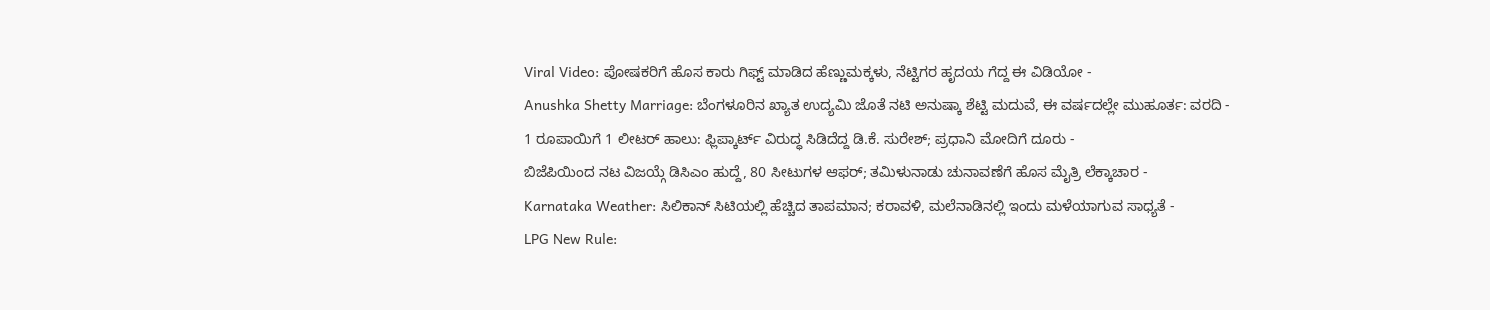Viral Video: ಪೋಷಕರಿಗೆ ಹೊಸ ಕಾರು ಗಿಫ್ಟ್ ಮಾಡಿದ ಹೆಣ್ಣುಮಕ್ಕಳು, ನೆಟ್ಟಿಗರ ಹೃದಯ ಗೆದ್ದ ಈ ವಿಡಿಯೋ -
Anushka Shetty Marriage: ಬೆಂಗಳೂರಿನ ಖ್ಯಾತ ಉದ್ಯಮಿ ಜೊತೆ ನಟಿ ಅನುಷ್ಕಾ ಶೆಟ್ಟಿ ಮದುವೆ, ಈ ವರ್ಷದಲ್ಲೇ ಮುಹೂರ್ತ: ವರದಿ -
1 ರೂಪಾಯಿಗೆ 1 ಲೀಟರ್ ಹಾಲು: ಫ್ಲಿಪ್ಕಾರ್ಟ್ ವಿರುದ್ಧ ಸಿಡಿದೆದ್ದ ಡಿ.ಕೆ. ಸುರೇಶ್; ಪ್ರಧಾನಿ ಮೋದಿಗೆ ದೂರು -
ಬಿಜೆಪಿಯಿಂದ ನಟ ವಿಜಯ್ಗೆ ಡಿಸಿಎಂ ಹುದ್ದೆ, 80 ಸೀಟುಗಳ ಆಫರ್; ತಮಿಳುನಾಡು ಚುನಾವಣೆಗೆ ಹೊಸ ಮೈತ್ರಿ ಲೆಕ್ಕಾಚಾರ -
Karnataka Weather: ಸಿಲಿಕಾನ್ ಸಿಟಿಯಲ್ಲಿ ಹೆಚ್ಚಿದ ತಾಪಮಾನ; ಕರಾವಳಿ, ಮಲೆನಾಡಿನಲ್ಲಿ ಇಂದು ಮಳೆಯಾಗುವ ಸಾಧ್ಯತೆ -
LPG New Rule: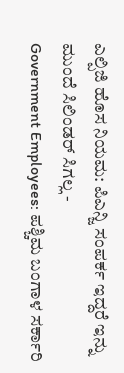ಎಲ್ಪಿಜಿ ಹೊಸ ನಿಯಮ: ಪಿಎನ್ಜಿ ಸಂಪರ್ಕ ಇದ್ದರೆ ಇನ್ನು ಮುಂದೆ ಸಿಲಿಂಡರ್ ಸಿಗಲ್ಲ -
Government Employees: ಪಶ್ಚಿಮ ಬಂಗಾಳ ಸರ್ಕಾರಿ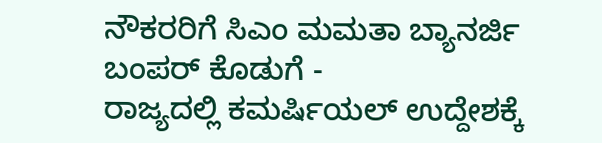ನೌಕರರಿಗೆ ಸಿಎಂ ಮಮತಾ ಬ್ಯಾನರ್ಜಿ ಬಂಪರ್ ಕೊಡುಗೆ -
ರಾಜ್ಯದಲ್ಲಿ ಕಮರ್ಷಿಯಲ್ ಉದ್ದೇಶಕ್ಕೆ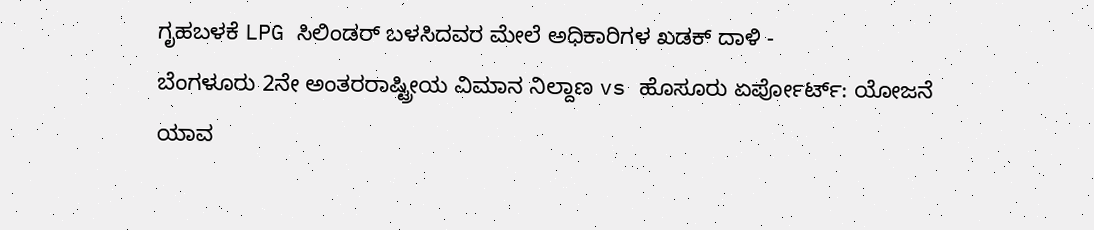ಗೃಹಬಳಕೆ LPG ಸಿಲಿಂಡರ್ ಬಳಸಿದವರ ಮೇಲೆ ಅಧಿಕಾರಿಗಳ ಖಡಕ್ ದಾಳಿ -
ಬೆಂಗಳೂರು 2ನೇ ಅಂತರರಾಷ್ಟ್ರೀಯ ವಿಮಾನ ನಿಲ್ದಾಣ vs ಹೊಸೂರು ಏರ್ಪೋರ್ಟ್: ಯೋಜನೆ ಯಾವ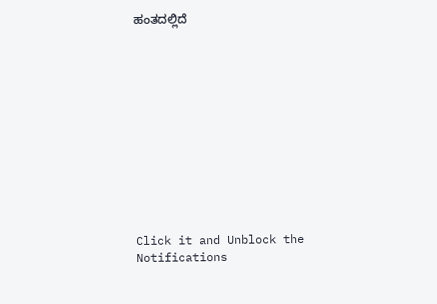ಹಂತದಲ್ಲಿದೆ












Click it and Unblock the Notifications